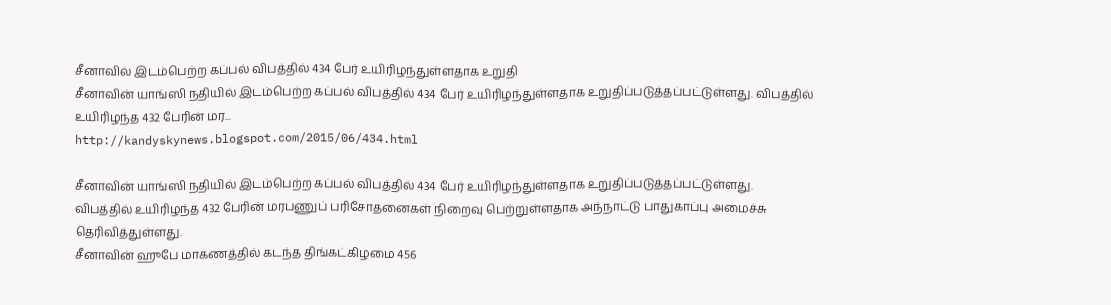சீனாவில் இடம்பெற்ற கப்பல் விபத்தில் 434 பேர் உயிரிழந்துள்ளதாக உறுதி
சீனாவின் யாங்ஸி நதியில் இடம்பெற்ற கப்பல் விபத்தில் 434 பேர் உயிரிழந்துள்ளதாக உறுதிப்படுத்தப்பட்டுள்ளது. விபத்தில் உயிரிழந்த 432 பேரின் மர...
http://kandyskynews.blogspot.com/2015/06/434.html

சீனாவின் யாங்ஸி நதியில் இடம்பெற்ற கப்பல் விபத்தில் 434 பேர் உயிரிழந்துள்ளதாக உறுதிப்படுத்தப்பட்டுள்ளது.
விபத்தில் உயிரிழந்த 432 பேரின் மரபணுப் பரிசோதனைகள் நிறைவு பெற்றுள்ளதாக அந்நாட்டு பாதுகாப்பு அமைச்சு தெரிவித்துள்ளது.
சீனாவின் ஹுபே மாகணத்தில் கடந்த திங்கட்கிழமை 456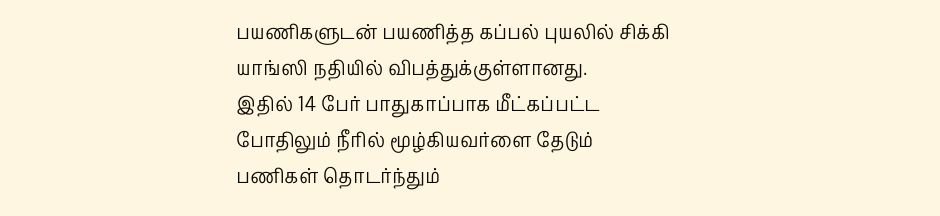பயணிகளுடன் பயணித்த கப்பல் புயலில் சிக்கி யாங்ஸி நதியில் விபத்துக்குள்ளானது.
இதில் 14 பேர் பாதுகாப்பாக மீட்கப்பட்ட போதிலும் நீரில் மூழ்கியவர்ளை தேடும் பணிகள் தொடர்ந்தும்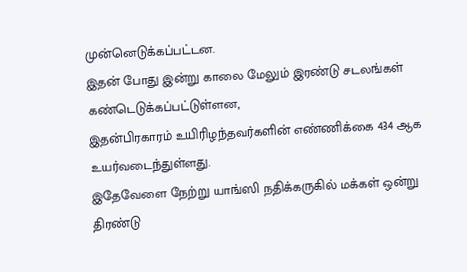முன்னெடுக்கப்பட்டன.
இதன் போது இன்று காலை மேலும் இரண்டு சடலங்கள் கண்டெடுக்கப்பட்டுள்ளன,
இதன்பிரகாரம் உயிரிழந்தவர்களின் எண்ணிக்கை 434 ஆக உயர்வடைந்துள்ளது.
இதேவேளை நேற்று யாங்ஸி நதிக்கருகில் மக்கள் ஒன்று திரண்டு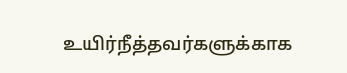உயிர்நீத்தவர்களுக்காக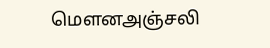மௌனஅஞ்சலி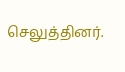செலுத்தினர்.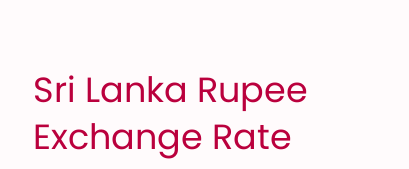Sri Lanka Rupee Exchange Rate